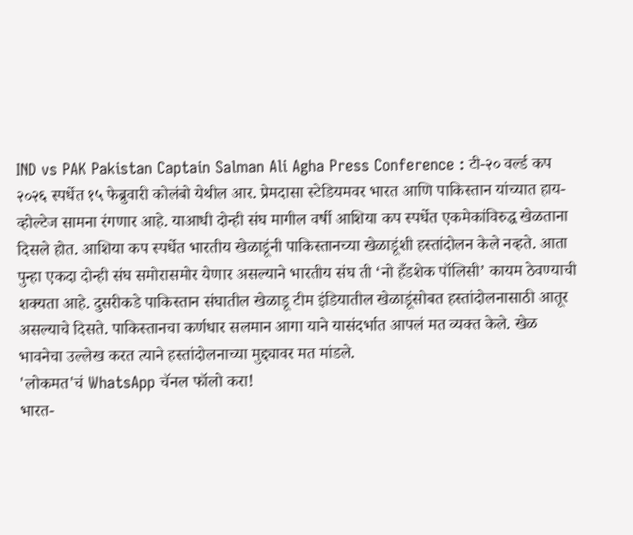IND vs PAK Pakistan Captain Salman Ali Agha Press Conference : टी-२० वर्ल्ड कप २०२६ स्पर्धेत १५ फेब्रुवारी कोलंबो येथील आर. प्रेमदासा स्टेडियमवर भारत आणि पाकिस्तान यांच्यात हाय-व्होल्टेज सामना रंगणार आहे. याआधी दोन्ही संघ मागील वर्षी आशिया कप स्पर्धेत एकमेकांविरुद्ध खेळताना दिसले होत. आशिया कप स्पर्धेत भारतीय खेळाडूंनी पाकिस्तानच्या खेळाडूंशी हस्तांदोलन केले नव्हते. आता पुन्हा एकदा दोन्ही संघ समोरासमोर येणार असल्याने भारतीय संघ ती ‘नो हँडशेक पॉलिसी’ कायम ठेवण्याची शक्यता आहे. दुसरीकडे पाकिस्तान संघातील खेळाडू टीम इंडियातील खेळाडूंसोबत हस्तांदोलनासाठी आतूर असल्याचे दिसते. पाकिस्तानचा कर्णधार सलमान आगा याने यासंदर्भात आपलं मत व्यक्त केले. खेळ भावनेचा उल्लेख करत त्याने हस्तांदोलनाच्या मुद्द्यावर मत मांडले.
'लोकमत'चं WhatsApp चॅनल फॉलो करा!
भारत-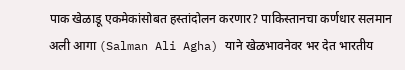पाक खेळाडू एकमेकांसोबत हस्तांदोलन करणार? पाकिस्तानचा कर्णधार सलमान अली आगा (Salman Ali Agha) याने खेळभावनेवर भर देत भारतीय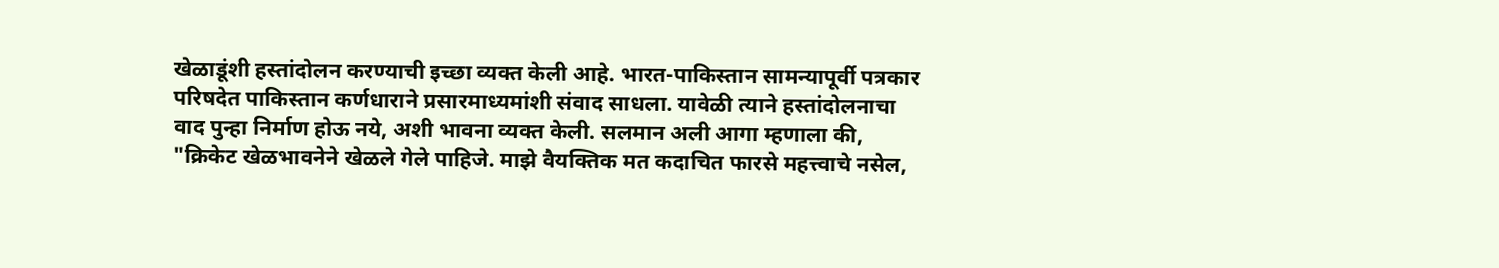खेळाडूंशी हस्तांदोलन करण्याची इच्छा व्यक्त केली आहे. भारत-पाकिस्तान सामन्यापूर्वी पत्रकार परिषदेत पाकिस्तान कर्णधाराने प्रसारमाध्यमांशी संवाद साधला. यावेळी त्याने हस्तांदोलनाचा वाद पुन्हा निर्माण होऊ नये, अशी भावना व्यक्त केली. सलमान अली आगा म्हणाला की, "क्रिकेट खेळभावनेने खेळले गेले पाहिजे. माझे वैयक्तिक मत कदाचित फारसे महत्त्वाचे नसेल,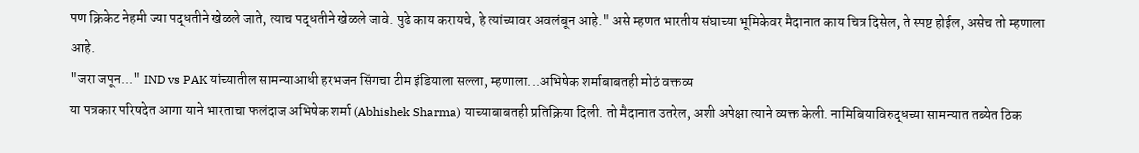पण क्रिकेट नेहमी ज्या पद्धतीने खेळले जाते, त्याच पद्धतीने खेळले जावे. पुढे काय करायचे, हे त्यांच्यावर अवलंबून आहे." असे म्हणत भारतीय संघाच्या भूमिकेवर मैदानात काय चित्र दिसेल, ते स्पष्ट होईल, असेच तो म्हणाला आहे.
"जरा जपून..." IND vs PAK यांच्यातील सामन्याआधी हरभजन सिंगचा टीम इंडियाला सल्ला, म्हणाला...अभिषेक शर्माबाबतही मोठं वक्तव्य
या पत्रकार परिषदेत आगा याने भारताचा फलंदाज अभिषेक शर्मा (Abhishek Sharma) याच्याबाबतही प्रतिक्रिया दिली. तो मैदानात उतरेल, अशी अपेक्षा त्याने व्यक्त केली. नामिबियाविरुद्धच्या सामन्यात तब्येत ठिक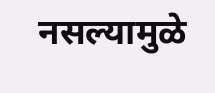नसल्यामुळे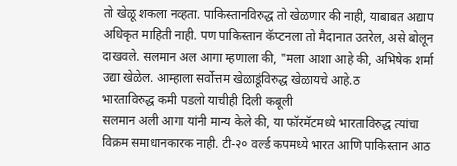तो खेळू शकला नव्हता. पाकिस्तानविरुद्ध तो खेळणार की नाही, याबाबत अद्याप अधिकृत माहिती नाही. पण पाकिस्तान कॅप्टनला तो मैदानात उतरेल, असे बोलून दाखवले. सलमान अल आगा म्हणाला की, "मला आशा आहे की, अभिषेक शर्मा उद्या खेळेल. आम्हाला सर्वोत्तम खेळाडूंविरुद्ध खेळायचे आहे.ठ
भारताविरुद्ध कमी पडलो याचीही दिली कबूली
सलमान अली आगा यांनी मान्य केले की, या फॉरमॅटमध्ये भारताविरुद्ध त्यांचा विक्रम समाधानकारक नाही. टी-२० वर्ल्ड कपमध्ये भारत आणि पाकिस्तान आठ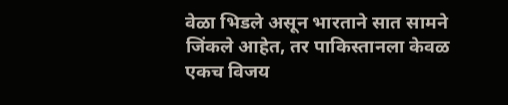वेळा भिडले असून भारताने सात सामने जिंकले आहेत, तर पाकिस्तानला केवळ एकच विजय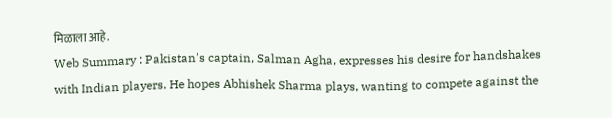मिळाला आहे.
Web Summary : Pakistan's captain, Salman Agha, expresses his desire for handshakes with Indian players. He hopes Abhishek Sharma plays, wanting to compete against the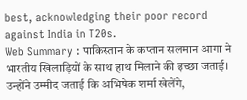best, acknowledging their poor record against India in T20s.
Web Summary : पाकिस्तान के कप्तान सलमान आगा ने भारतीय खिलाड़ियों के साथ हाथ मिलाने की इच्छा जताई। उन्होंने उम्मीद जताई कि अभिषेक शर्मा खेलेंगे,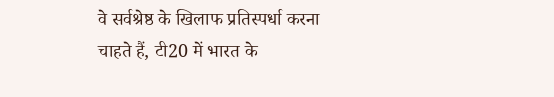वे सर्वश्रेष्ठ के खिलाफ प्रतिस्पर्धा करना चाहते हैं, टी20 में भारत के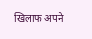खिलाफ अपने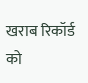खराब रिकॉर्ड को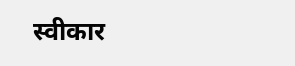स्वीकार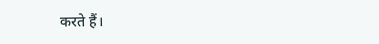करते हैं।